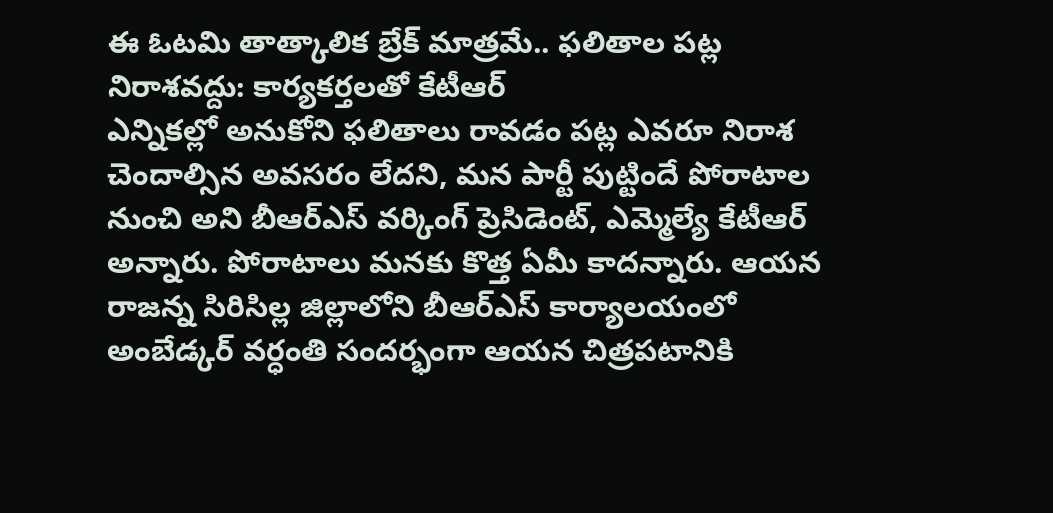ఈ ఓటమి తాత్కాలిక బ్రేక్ మాత్రమే.. ఫలితాల పట్ల నిరాశవద్దు: కార్యకర్తలతో కేటీఆర్
ఎన్నికల్లో అనుకోని ఫలితాలు రావడం పట్ల ఎవరూ నిరాశ చెందాల్సిన అవసరం లేదని, మన పార్టీ పుట్టిందే పోరాటాల నుంచి అని బీఆర్ఎస్ వర్కింగ్ ప్రెసిడెంట్, ఎమ్మెల్యే కేటీఆర్ అన్నారు. పోరాటాలు మనకు కొత్త ఏమీ కాదన్నారు. ఆయన రాజన్న సిరిసిల్ల జిల్లాలోని బీఆర్ఎస్ కార్యాలయంలో అంబేడ్కర్ వర్ధంతి సందర్భంగా ఆయన చిత్రపటానికి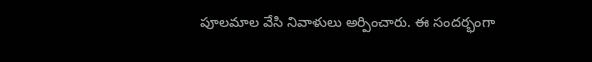పూలమాల వేసి నివాళులు అర్పించారు. ఈ సందర్భంగా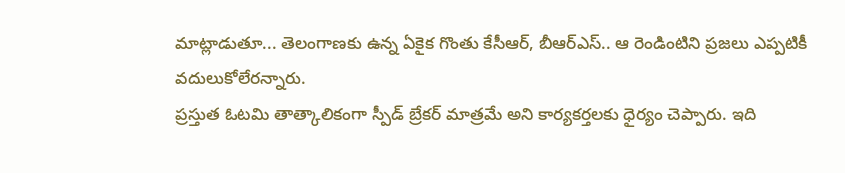మాట్లాడుతూ... తెలంగాణకు ఉన్న ఏకైక గొంతు కేసీఆర్, బీఆర్ఎస్.. ఆ రెండింటిని ప్రజలు ఎప్పటికీ వదులుకోలేరన్నారు.
ప్రస్తుత ఓటమి తాత్కాలికంగా స్పీడ్ బ్రేకర్ మాత్రమే అని కార్యకర్తలకు ధైర్యం చెప్పారు. ఇది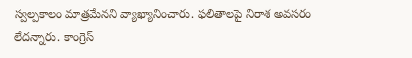స్వల్పకాలం మాత్రమేనని వ్యాఖ్యానించారు. ఫలితాలపై నిరాశ అవసరం లేదన్నారు. కాంగ్రెస్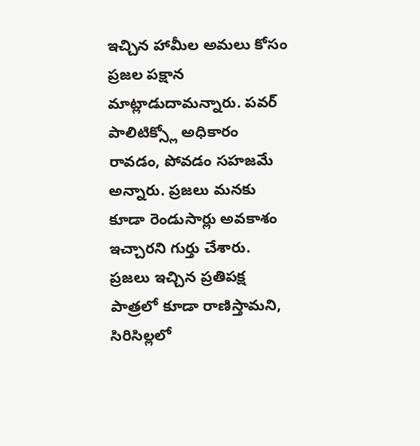ఇచ్చిన హామీల అమలు కోసం ప్రజల పక్షాన మాట్లాడుదామన్నారు. పవర్ పాలిటిక్స్లో అధికారం రావడం, పోవడం సహజమే అన్నారు. ప్రజలు మనకు కూడా రెండుసార్లు అవకాశం ఇచ్చారని గుర్తు చేశారు. ప్రజలు ఇచ్చిన ప్రతిపక్ష పాత్రలో కూడా రాణిస్తామని, సిరిసిల్లలో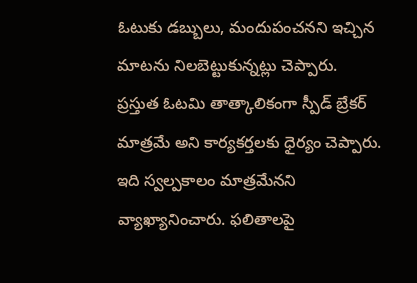ఓటుకు డబ్బులు, మందుపంచనని ఇచ్చిన మాటను నిలబెట్టుకున్నట్లు చెప్పారు.
ప్రస్తుత ఓటమి తాత్కాలికంగా స్పీడ్ బ్రేకర్ మాత్రమే అని కార్యకర్తలకు ధైర్యం చెప్పారు. ఇది స్వల్పకాలం మాత్రమేనని వ్యాఖ్యానించారు. ఫలితాలపై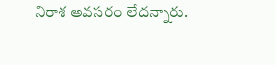నిరాశ అవసరం లేదన్నారు.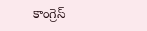కాంగ్రెస్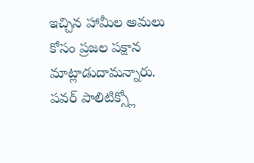ఇచ్చిన హామీల అమలు కోసం ప్రజల పక్షాన మాట్లాడుదామన్నారు. పవర్ పాలిటిక్స్లో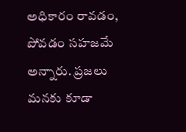అధికారం రావడం, పోవడం సహజమే అన్నారు. ప్రజలు మనకు కూడా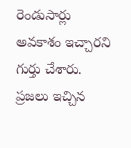రెండుసార్లు అవకాశం ఇచ్చారని గుర్తు చేశారు. ప్రజలు ఇచ్చిన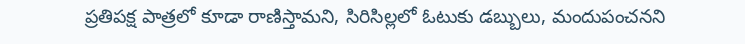ప్రతిపక్ష పాత్రలో కూడా రాణిస్తామని, సిరిసిల్లలో ఓటుకు డబ్బులు, మందుపంచనని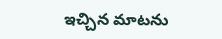ఇచ్చిన మాటను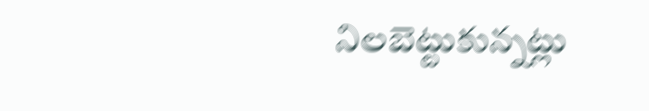నిలబెట్టుకున్నట్లు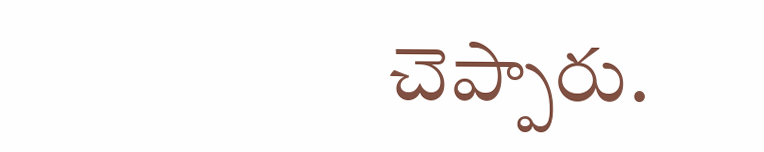చెప్పారు.